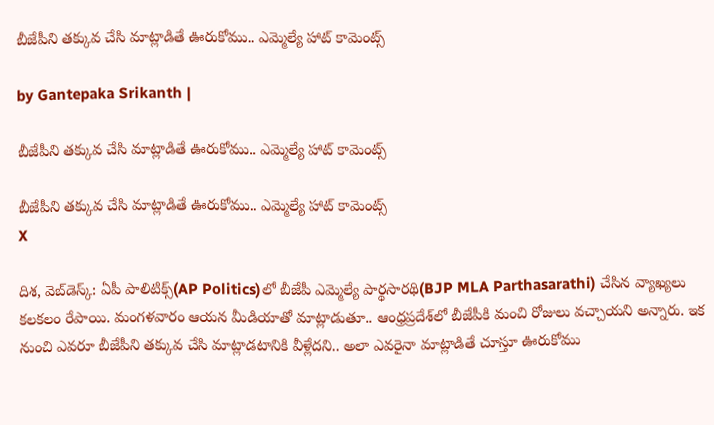బీజేపీని తక్కువ చేసి మాట్లాడితే ఊరుకోము.. ఎమ్మెల్యే హాట్ కామెంట్స్

by Gantepaka Srikanth |

బీజేపీని తక్కువ చేసి మాట్లాడితే ఊరుకోము.. ఎమ్మెల్యే హాట్ కామెంట్స్

బీజేపీని తక్కువ చేసి మాట్లాడితే ఊరుకోము.. ఎమ్మెల్యే హాట్ కామెంట్స్
X

దిశ, వెబ్‌డెస్క్: ఏపీ పాలిటిక్స్‌(AP Politics)లో బీజేపీ ఎమ్మెల్యే పార్థసారథి(BJP MLA Parthasarathi) చేసిన వ్యాఖ్యలు కలకలం రేపాయి. మంగళవారం ఆయన మీడియాతో మాట్లాడుతూ.. ఆంధ్రప్రదేశ్‌లో బీజేపీకి మంచి రోజులు వచ్చాయని అన్నారు. ఇక నుంచి ఎవరూ బీజేపీని తక్కువ చేసి మాట్లాడటానికి వీళ్లేదని.. అలా ఎవరైనా మాట్లాడితే చూస్తూ ఊరుకోము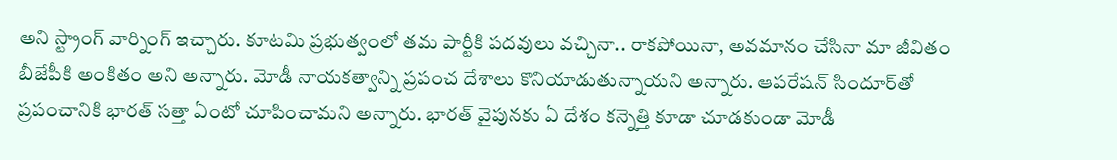అని స్ట్రాంగ్ వార్నింగ్ ఇచ్చారు. కూటమి ప్రభుత్వంలో తమ పార్టీకి పదవులు వచ్చినా.. రాకపోయినా, అవమానం చేసినా మా జీవితం బీజేపీకి అంకితం అని అన్నారు. మోడీ నాయకత్వాన్ని ప్రపంచ దేశాలు కొనియాడుతున్నాయని అన్నారు. ఆపరేషన్ సిందూర్‌తో ప్రపంచానికి భారత్ సత్తా ఏంటో చూపించామని అన్నారు. భారత్‌ వైపునకు ఏ దేశం కన్నెత్తి కూడా చూడకుండా మోడీ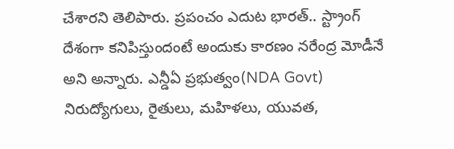చేశారని తెలిపారు. ప్రపంచం ఎదుట భారత్.. స్ట్రాంగ్ దేశంగా కనిపిస్తుందంటే అందుకు కారణం నరేంద్ర మోడీనే అని అన్నారు. ఎన్డీఏ ప్రభుత్వం(NDA Govt) నిరుద్యోగులు, రైతులు, మహిళలు, యువత,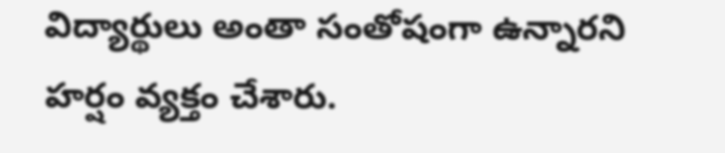విద్యార్థులు అంతా సంతోషంగా ఉన్నారని హర్షం వ్యక్తం చేశారు.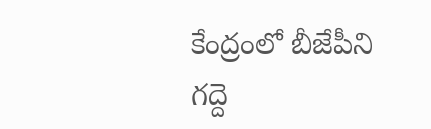కేంద్రంలో బీజేపీని గద్దె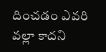దించడం ఎవరి వల్లా కాదని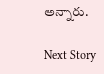అన్నారు.

Next Story